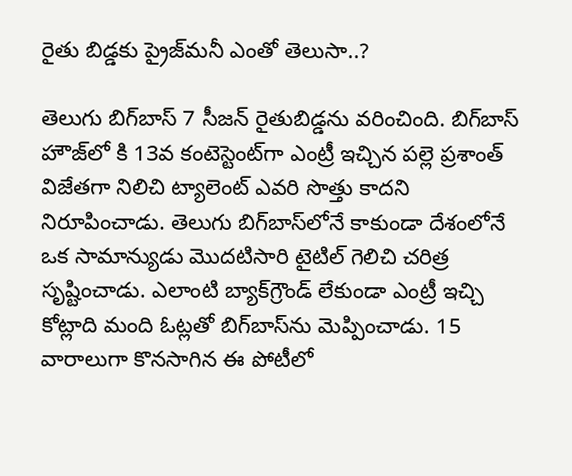రైతు బిడ్డ‌కు ప్రైజ్‌మ‌నీ ఎంతో తెలుసా..?

తెలుగు బిగ్‌బాస్‌ 7 సీజన్‌ రైతుబిడ్డను వరించింది. బిగ్‌బాస్‌ హౌజ్‌లో కి 13వ కంటెస్టెంట్‌గా ఎంట్రీ ఇచ్చిన పల్లె ప్రశాంత్‌ విజేతగా నిలిచి ట్యాలెంట్‌ ఎవరి సొత్తు కాదని నిరూపించాడు. తెలుగు బిగ్‌బాస్‌లోనే కాకుండా దేశంలోనే ఒక సామాన్యుడు మొదటిసారి టైటిల్‌ గెలిచి చరిత్ర సృష్టించాడు. ఎలాంటి బ్యాక్‌గ్రౌండ్‌ లేకుండా ఎంట్రీ ఇచ్చి కోట్లాది మంది ఓట్లతో బిగ్‌బాస్‌ను మెప్పించాడు. 15 వారాలుగా కొనసాగిన ఈ పోటీలో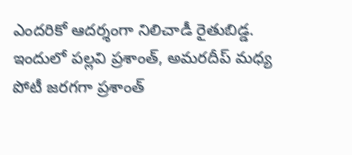ఎందరికో ఆదర్శంగా నిలిచాడీ రైతుబిడ్డ. ఇందులో పల్లవి ప్రశాంత్‌, అమరదీప్‌ మధ్య పోటీ జరగగా ప్రశాంత్‌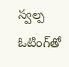స్వల్ప ఓటింగ్‌తో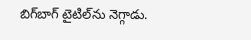బిగ్‌బాగ్‌ టైటిల్‌ను నెగ్గాడు.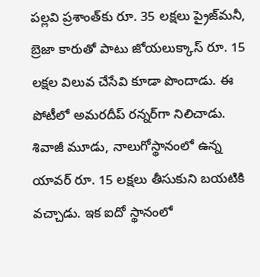పల్లవి ప్రశాంత్‌కు రూ. 35 లక్షలు ప్రైజ్‌మనీ, బ్రెజా కారుతో పాటు జోయలుక్కాస్‌ రూ. 15 లక్షల విలువ చేసేవి కూడా పొందాడు. ఈ పోటీలో అమరదీప్‌ రన్నర్‌గా నిలిచాడు. శివాజీ మూడు, నాలుగోస్థానంలో ఉన్న యావర్‌ రూ. 15 లక్షలు తీసుకుని బయటికి వచ్చాడు. ఇక ఐదో స్థానంలో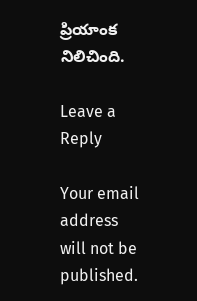ప్రియాంక నిలిచింది.

Leave a Reply

Your email address will not be published.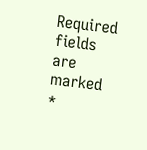Required fields are marked *